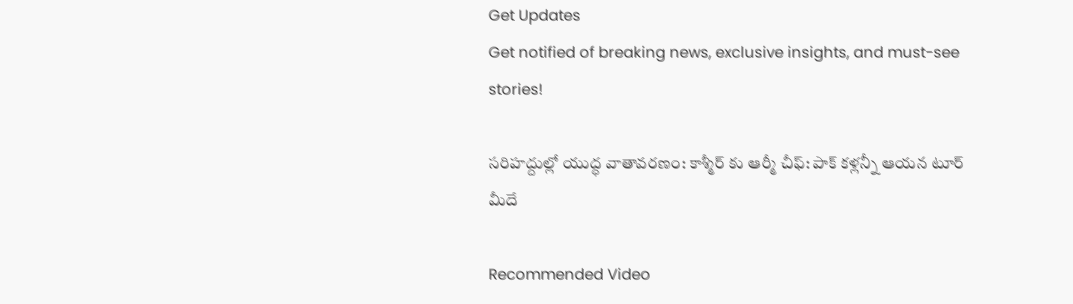Get Updates
Get notified of breaking news, exclusive insights, and must-see stories!

సరిహద్దుల్లో యుద్ధ వాతావరణం: కాశ్మీర్ కు ఆర్మీ చీఫ్: పాక్ కళ్లన్నీ ఆయన టూర్ మీదే

Recommended Video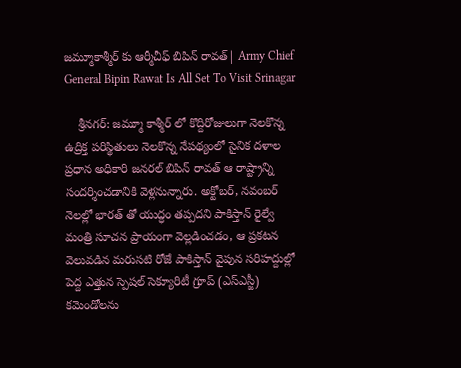జమ్మూకాశ్మీర్ కు ఆర్మీచీఫ్ బిపిన్ రావత్| Army Chief General Bipin Rawat Is All Set To Visit Srinagar

    శ్రీనగర్: జమ్మూ కాశ్మీర్ లో కొద్దిరోజులుగా నెలకొన్న ఉద్రిక్త పరిస్థితులు నెలకొన్న నేపథ్యంలో సైనిక దళాల ప్రధాన అధికారి జనరల్ బిపిన్ రావత్ ఆ రాష్ట్రాన్ని సందర్శించడానికి వెళ్లనున్నారు. అక్టోబర్, నవంబర్ నెలల్లో భారత్ తో యుద్ధం తప్పదని పాకిస్తాన్ రైల్వే మంత్రి సూచన ప్రాయంగా వెల్లడించడం, ఆ ప్రకటన వెలువడిన మరుసటి రోజే పాకిస్తాన్ వైపున సరిహద్దుల్లో పెద్ద ఎత్తున స్పెషల్ సెక్యూరిటీ గ్రూప్ (ఎస్ఎస్జీ) కమెండోలను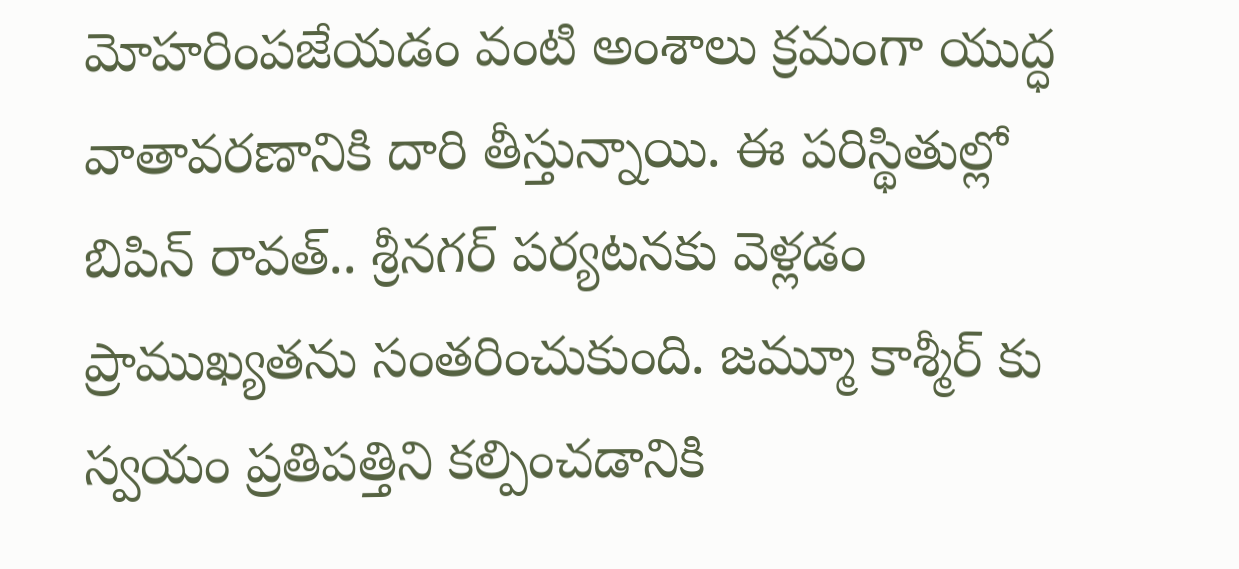మోహరింపజేయడం వంటి అంశాలు క్రమంగా యుద్ధ వాతావరణానికి దారి తీస్తున్నాయి. ఈ పరిస్థితుల్లో బిపిన్ రావత్.. శ్రీనగర్ పర్యటనకు వెళ్లడం ప్రాముఖ్యతను సంతరించుకుంది. జమ్మూ కాశ్మీర్ కు స్వయం ప్రతిపత్తిని కల్పించడానికి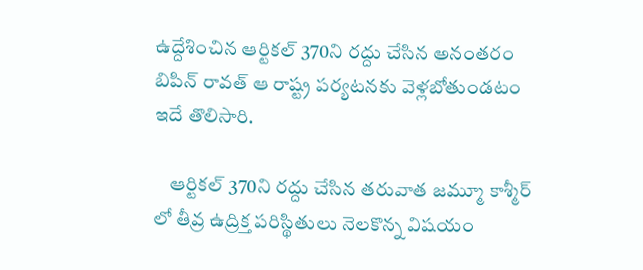ఉద్దేశించిన ఆర్టికల్ 370ని రద్దు చేసిన అనంతరం బిపిన్ రావత్ ఆ రాష్ట్ర పర్యటనకు వెళ్లబోతుండటం ఇదే తొలిసారి.

    ఆర్టికల్ 370ని రద్దు చేసిన తరువాత జమ్మూ కాశ్మీర్ లో తీవ్ర ఉద్రిక్త పరిస్థితులు నెలకొన్న విషయం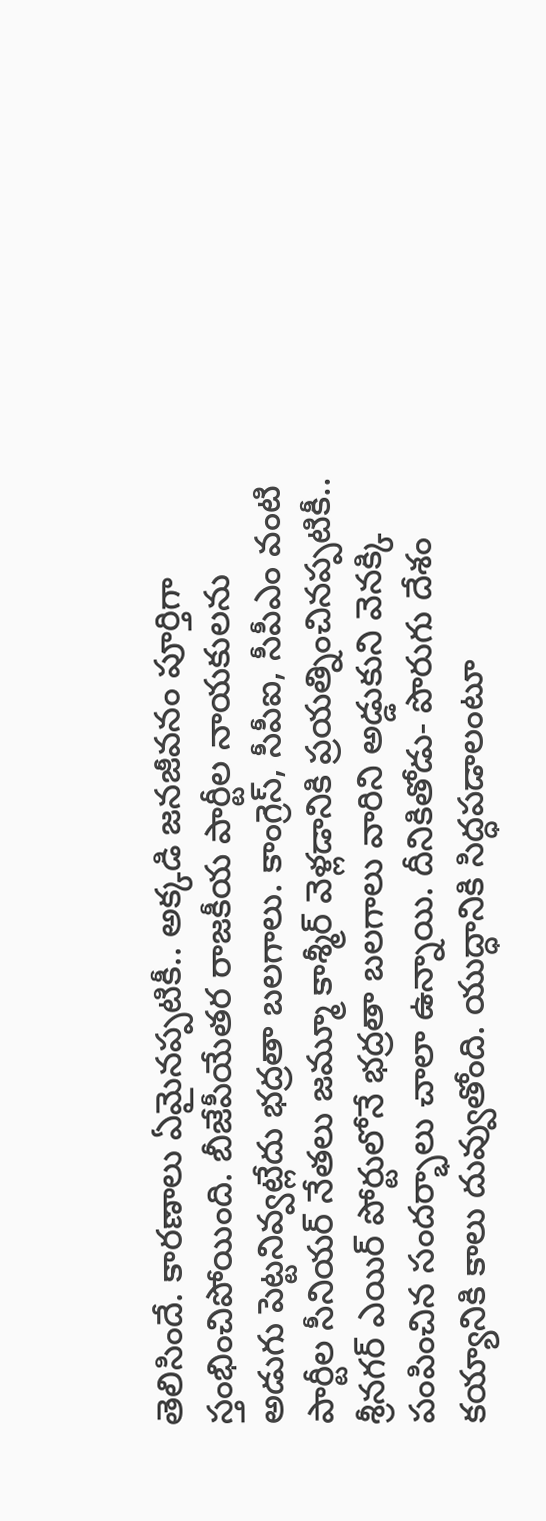తెలిసిందే. కారణాలు ఏమైనప్పటికీ.. అక్కడి జనజీవనం పూర్తిగా స్తంభించిపోయింది. బీజేపీయేతర రాజకీయ పార్టీల నాయకులను అడుగు పెట్టనివ్వట్లేదు భద్రతా బలగాలు. కాంగ్రెస్, సీపీఐ, సీపీఎం వంటి పార్టీల సీనియర్ నేతలు జమ్మూ కాశ్మీర్ వెళ్లడానికి ప్రయత్నించినప్పటికీ.. శ్రీనగర్ ఎయిర్ పోర్టులోనే భద్రతా బలగాలు వారిని అడ్డుకుని వెనక్కి పంపించిన సందర్భాలు చాలా ఉన్నాయి. దీనికితోడు- పొరుగు దేశం కయ్యానికి కాలు దువ్వుతోంది. యుద్ధానికి సిద్ధపడాలంటూ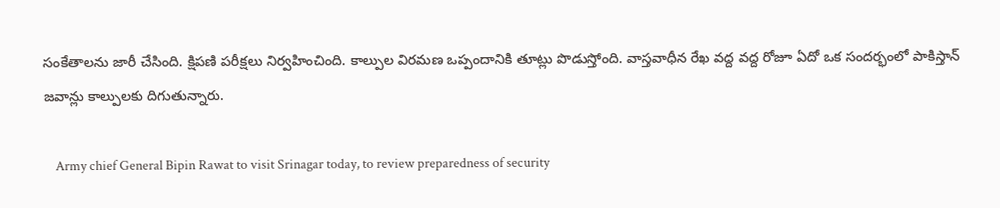సంకేతాలను జారీ చేసింది. క్షిపణి పరీక్షలు నిర్వహించింది. కాల్పుల విరమణ ఒప్పందానికి తూట్లు పొడుస్తోంది. వాస్తవాధీన రేఖ వద్ద వద్ద రోజూ ఏదో ఒక సందర్భంలో పాకిస్తాన్ జవాన్లు కాల్పులకు దిగుతున్నారు.

    Army chief General Bipin Rawat to visit Srinagar today, to review preparedness of security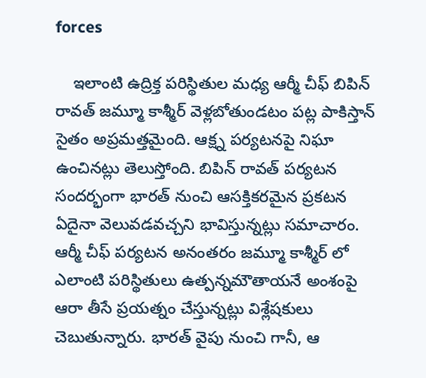forces

    ఇలాంటి ఉద్రిక్త పరిస్థితుల మధ్య ఆర్మీ చీఫ్ బిపిన్ రావత్ జమ్మూ కాశ్మీర్ వెళ్లబోతుండటం పట్ల పాకిస్తాన్ సైతం అప్రమత్తమైంది. ఆక్ష్న పర్యటనపై నిఘా ఉంచినట్లు తెలుస్తోంది. బిపిన్ రావత్ పర్యటన సందర్భంగా భారత్ నుంచి ఆసక్తికరమైన ప్రకటన ఏదైనా వెలువడవచ్చని భావిస్తున్నట్లు సమాచారం. ఆర్మీ చీఫ్ పర్యటన అనంతరం జమ్మూ కాశ్మీర్ లో ఎలాంటి పరిస్థితులు ఉత్పన్నమౌతాయనే అంశంపై ఆరా తీసే ప్రయత్నం చేస్తున్నట్లు విశ్లేషకులు చెబుతున్నారు. భారత్ వైపు నుంచి గానీ, ఆ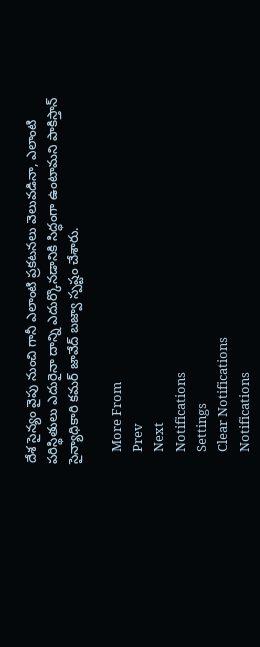దేశ సైన్యం వైపు నుంచి గానీ ఎలాంటి ప్రకటనలు వెలువడినా, ఎలాంటి పరిస్థితులు ఎదురైనా దాన్ని ఎదుర్కొనడానికి సిద్ధంగా ఉంటామని పాకిస్తాన్ సైన్యాధికారి కమర్ జావేద్ బజ్వా స్పష్టం చేశారు.

    More From
    Prev
    Next
    Notifications
    Settings
    Clear Notifications
    Notifications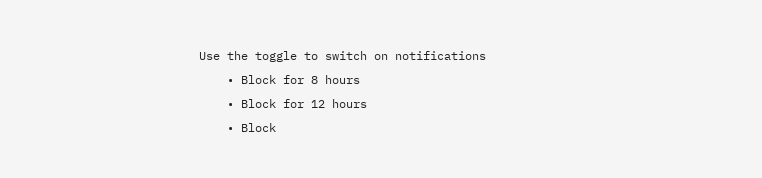Use the toggle to switch on notifications
    • Block for 8 hours
    • Block for 12 hours
    • Block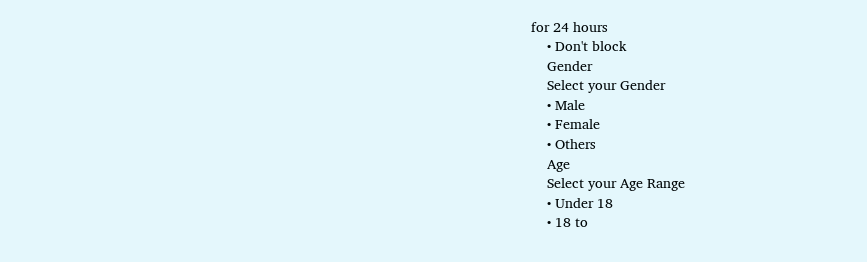for 24 hours
    • Don't block
    Gender
    Select your Gender
    • Male
    • Female
    • Others
    Age
    Select your Age Range
    • Under 18
    • 18 to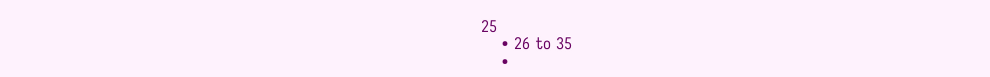25
    • 26 to 35
    •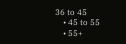36 to 45
    • 45 to 55
    • 55+